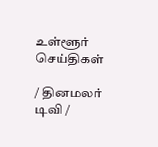உள்ளூர் செய்திகள்

/ தினமலர் டிவி /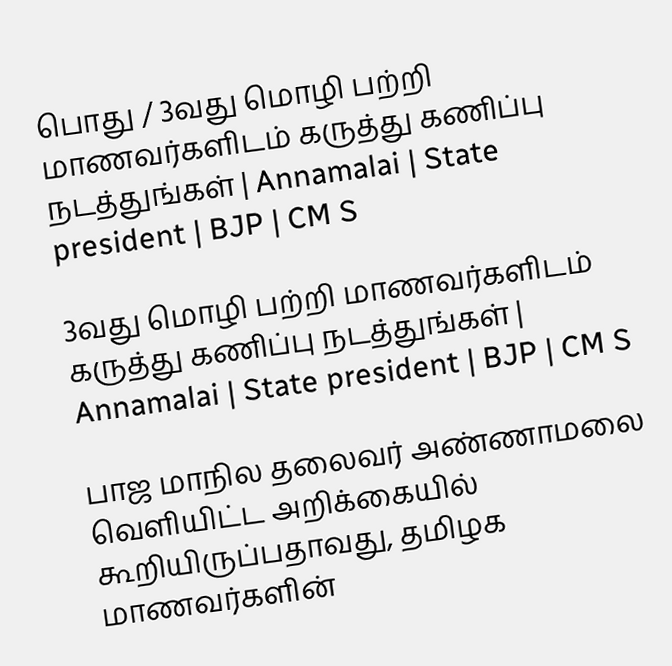பொது / 3வது மொழி பற்றி மாணவர்களிடம் கருத்து கணிப்பு நடத்துங்கள் | Annamalai | State president | BJP | CM S

3வது மொழி பற்றி மாணவர்களிடம் கருத்து கணிப்பு நடத்துங்கள் | Annamalai | State president | BJP | CM S

பாஜ மாநில தலைவர் அண்ணாமலை வெளியிட்ட அறிக்கையில் கூறியிருப்பதாவது, தமிழக மாணவர்களின்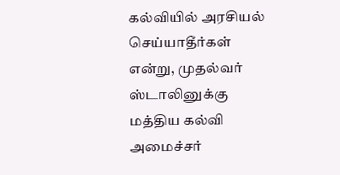கல்வியில் அரசியல் செய்யாதீர்கள் என்று, முதல்வர் ஸ்டாலினுக்கு மத்திய கல்வி அமைச்சர்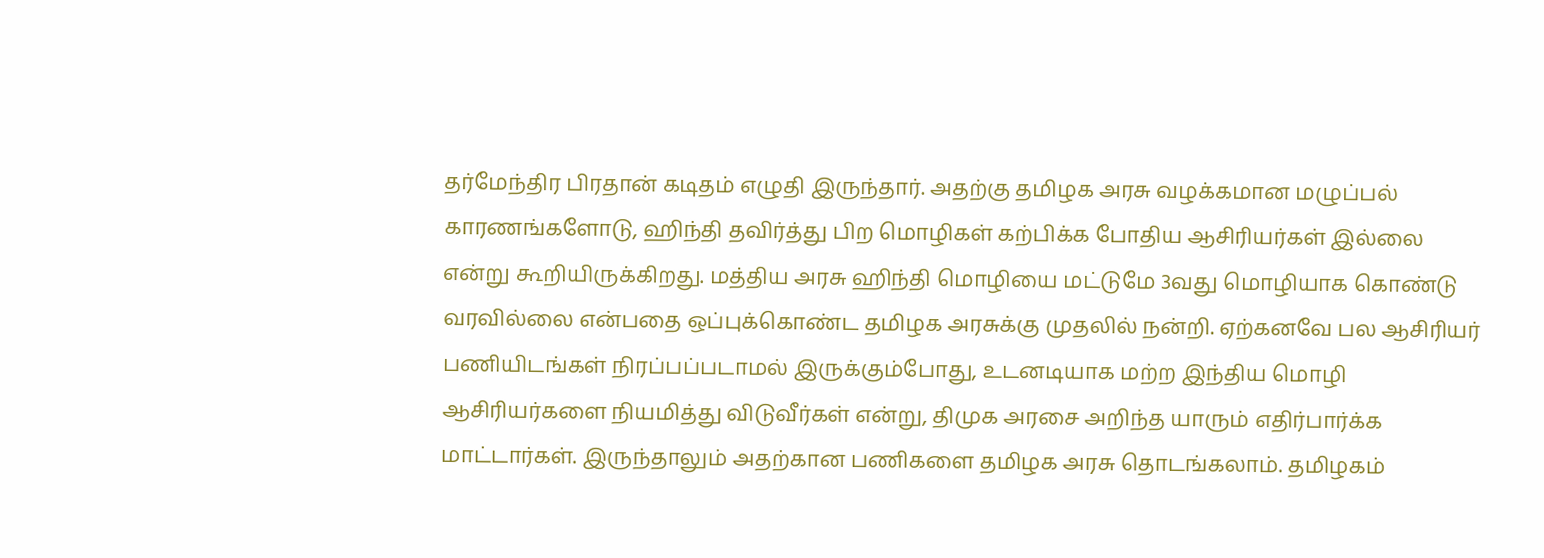தர்மேந்திர பிரதான் கடிதம் எழுதி இருந்தார். அதற்கு தமிழக அரசு வழக்கமான மழுப்பல் காரணங்களோடு, ஹிந்தி தவிர்த்து பிற மொழிகள் கற்பிக்க போதிய ஆசிரியர்கள் இல்லை என்று கூறியிருக்கிறது. மத்திய அரசு ஹிந்தி மொழியை மட்டுமே 3வது மொழியாக கொண்டு வரவில்லை என்பதை ஒப்புக்கொண்ட தமிழக அரசுக்கு முதலில் நன்றி. ஏற்கனவே பல ஆசிரியர் பணியிடங்கள் நிரப்பப்படாமல் இருக்கும்போது, உடனடியாக மற்ற இந்திய மொழி ஆசிரியர்களை நியமித்து விடுவீர்கள் என்று, திமுக அரசை அறிந்த யாரும் எதிர்பார்க்க மாட்டார்கள். இருந்தாலும் அதற்கான பணிகளை தமிழக அரசு தொடங்கலாம். தமிழகம்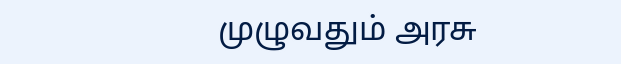முழுவதும் அரசு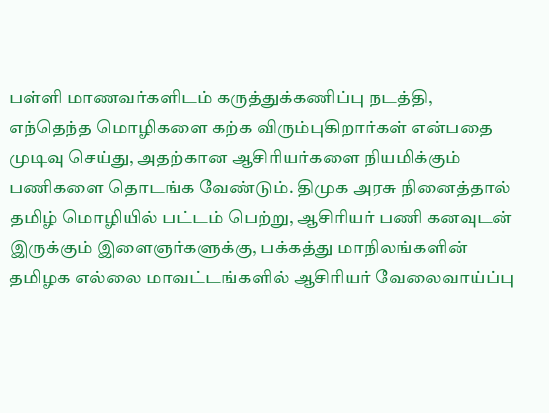பள்ளி மாணவர்களிடம் கருத்துக்கணிப்பு நடத்தி, எந்தெந்த மொழிகளை கற்க விரும்புகிறார்கள் என்பதை முடிவு செய்து, அதற்கான ஆசிரியர்களை நியமிக்கும் பணிகளை தொடங்க வேண்டும். திமுக அரசு நினைத்தால் தமிழ் மொழியில் பட்டம் பெற்று, ஆசிரியர் பணி கனவுடன் இருக்கும் இளைஞர்களுக்கு, பக்கத்து மாநிலங்களின் தமிழக எல்லை மாவட்டங்களில் ஆசிரியர் வேலைவாய்ப்பு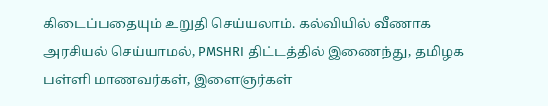கிடைப்பதையும் உறுதி செய்யலாம். கல்வியில் வீணாக அரசியல் செய்யாமல், PMSHRI திட்டத்தில் இணைந்து, தமிழக பள்ளி மாணவர்கள், இளைஞர்கள்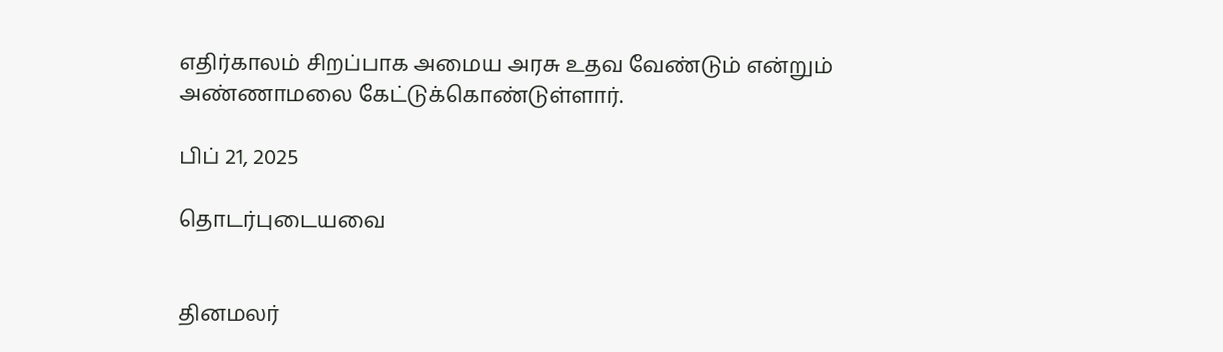எதிர்காலம் சிறப்பாக அமைய அரசு உதவ வேண்டும் என்றும் அண்ணாமலை கேட்டுக்கொண்டுள்ளார்.

பிப் 21, 2025

தொடர்புடையவை


தினமலர்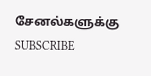சேனல்களுக்கு SUBSCRIBE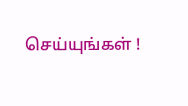செய்யுங்கள் !